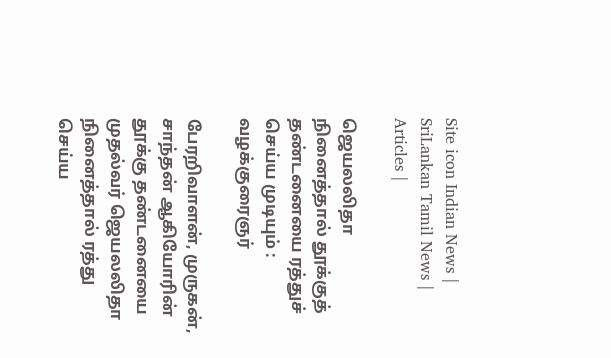Site icon Indian News | SriLankan Tamil News | Articles |

ஜெயலலிதா நினைத்தால் தூக்குத் தண்டனையை ரத்துச் செய்ய முடியும் : வழக்குரைஞர்

பேரறிவாளன், முருகன், சாந்தன் ஆகியோரின் தூக்கு தண்டனையை முதல்வர் ஜெயலலிதா நினைத்தால் ரத்து செய்ய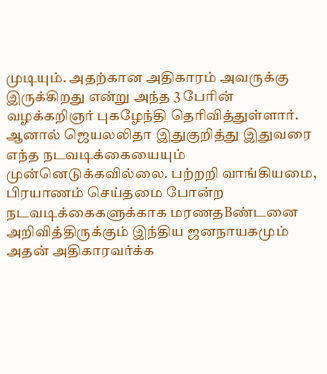முடியும். அதற்கான அதிகாரம் அவருக்கு இருக்கிறது என்று அந்த 3 பேரின் வழக்கறிஞர் புகழேந்தி தெரிவித்துள்ளார்.
ஆனால் ஜெயலலிதா இதுகுறித்து இதுவரை எந்த நடவடிக்கையையும் முன்னெடுக்கவில்லை. பற்றறி வாங்கியமை, பிரயாணம் செய்தமை போன்ற நடவடிக்கைகளுக்காக மரணதBண்டனை அறிவித்திருக்கும் இந்திய ஜனநாயகமும் அதன் அதிகாரவர்க்க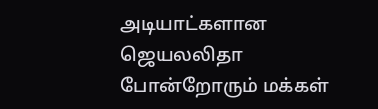அடியாட்களான ஜெயலலிதா போன்றோரும் மக்கள்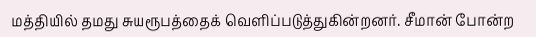மத்தியில் தமது சுயரூபத்தைக் வெளிப்படுத்துகின்றனர். சீமான் போன்ற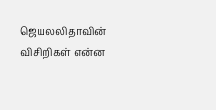ஜெயலலிதாவின் விசிறிகள் என்ன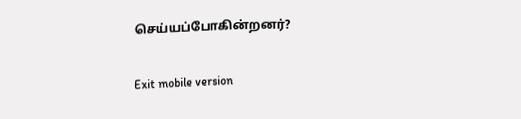செய்யப்போகின்றனர்?

Exit mobile version